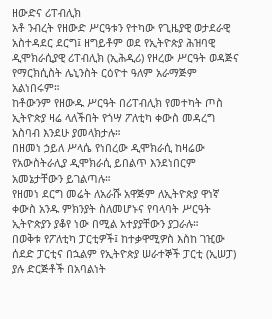ዘውድና ሪፐብሊክ
አቶ ንብረት የዘውድ ሥርዓቱን የተካው የጊዜያዊ ወታደራዊ አስተዳደር ደርግ፤ ዘግይቶም ወደ የኢትዮጵያ ሕዝባዊ ዲሞክራሲያዊ ሪፐብሊክ (ኢሕዲሪ) የዞረው ሥርዓት ወዳጅና የማርክሲስት ሌኒንስት ርዕዮተ ዓለም አራማጅም አልነበሩም።
ከቶውንም የዘውዱ ሥርዓት በሪፐብሊክ የመተካት ጦስ ኢትዮጵያ ዛሬ ላለችበት የጎሣ ፖለቲካ ቀውስ መዳረግ አስባብ እንደሁ ያመላክታሉ።
በዘመነ ኃይለ ሥላሴ የነበረው ዲሞክራሲ ከዛሬው የአውስትራሊያ ዲሞክራሲ ይበልጥ እንደነበርም አመኔታቸውን ይገልጣሉ።
የዘመነ ደርግ መሬት ለአራሹ አዋጅም ለኢትዮጵያ ዋነኛ ቀውስ አንዱ ምክንያት ስለመሆኑና የባላባት ሥርዓት ኢትዮጵያን ያቆየ ነው በሚል አተያያቸውን ያጋራሉ።
በወቅቱ የፖለቲካ ፓርቲዎች፤ ከተቃዋሚዎስ እስከ ገዢው ሰደድ ፓርቲና በኋልም የኢትዮጵያ ሠራተኞች ፓርቲ (ኢሠፓ) ያሉ ድርጅቶች በአባልነት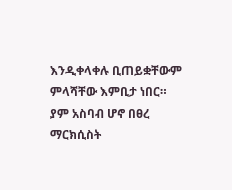እንዲቀላቀሉ ቢጠይቋቸውም ምላሻቸው እምቢታ ነበር።
ያም አስባብ ሆኖ በፀረ ማርክሲስት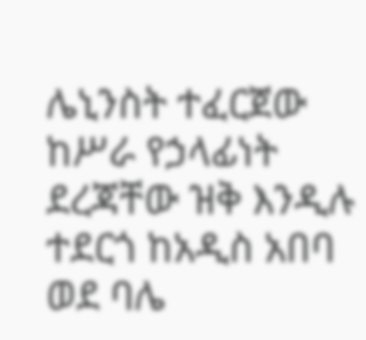ሌኒንስት ተፈርጀው ከሥራ የኃላፊነት ደረጃቸው ዝቅ እንዲሉ ተደርጎ ከአዲስ አበባ ወደ ባሌ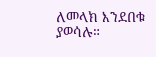ለመላክ እንደበቁ ያወሳሉ።